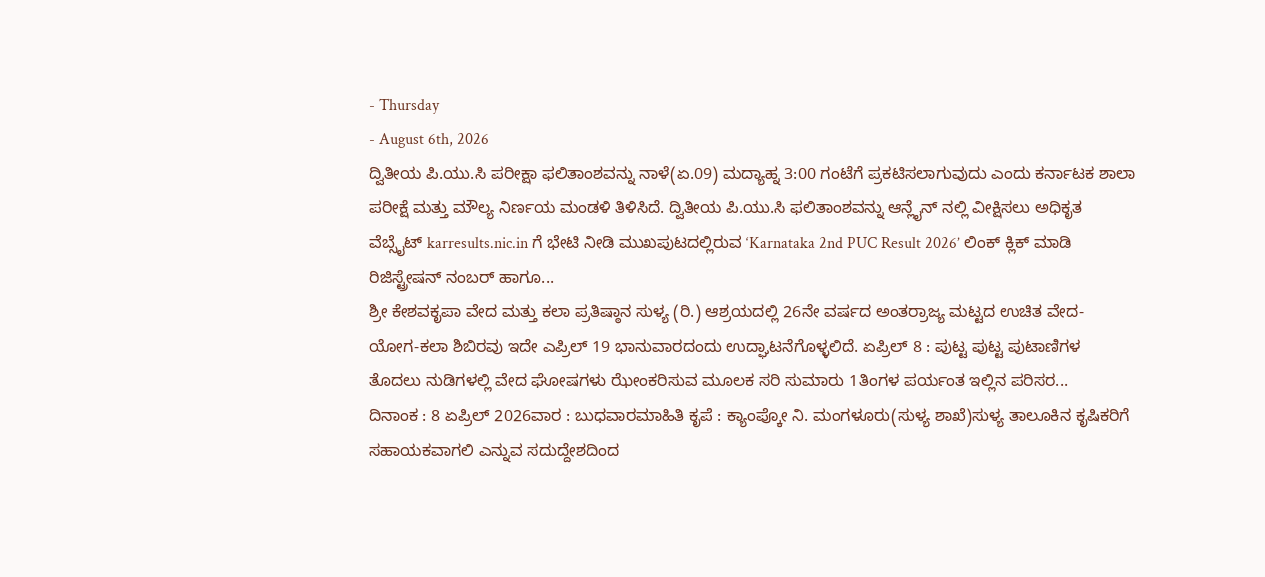- Thursday
- August 6th, 2026
ದ್ವಿತೀಯ ಪಿ.ಯು.ಸಿ ಪರೀಕ್ಷಾ ಫಲಿತಾಂಶವನ್ನು ನಾಳೆ(ಏ.09) ಮದ್ಯಾಹ್ನ 3:00 ಗಂಟೆಗೆ ಪ್ರಕಟಿಸಲಾಗುವುದು ಎಂದು ಕರ್ನಾಟಕ ಶಾಲಾ ಪರೀಕ್ಷೆ ಮತ್ತು ಮೌಲ್ಯ ನಿರ್ಣಯ ಮಂಡಳಿ ತಿಳಿಸಿದೆ. ದ್ವಿತೀಯ ಪಿ.ಯು.ಸಿ ಫಲಿತಾಂಶವನ್ನು ಆನ್ಲೈನ್ ನಲ್ಲಿ ವೀಕ್ಷಿಸಲು ಅಧಿಕೃತ ವೆಬ್ಸೈಟ್ karresults.nic.in ಗೆ ಭೇಟಿ ನೀಡಿ ಮುಖಪುಟದಲ್ಲಿರುವ ‘Karnataka 2nd PUC Result 2026’ ಲಿಂಕ್ ಕ್ಲಿಕ್ ಮಾಡಿ ರಿಜಿಸ್ಟ್ರೇಷನ್ ನಂಬರ್ ಹಾಗೂ...
ಶ್ರೀ ಕೇಶವಕೃಪಾ ವೇದ ಮತ್ತು ಕಲಾ ಪ್ರತಿಷ್ಠಾನ ಸುಳ್ಯ (ರಿ.) ಆಶ್ರಯದಲ್ಲಿ 26ನೇ ವರ್ಷದ ಅಂತರ್ರಾಜ್ಯ ಮಟ್ಟದ ಉಚಿತ ವೇದ- ಯೋಗ-ಕಲಾ ಶಿಬಿರವು ಇದೇ ಎಪ್ರಿಲ್ 19 ಭಾನುವಾರದಂದು ಉದ್ಘಾಟನೆಗೊಳ್ಳಲಿದೆ. ಏಪ್ರಿಲ್ 8 : ಪುಟ್ಟ ಪುಟ್ಟ ಪುಟಾಣಿಗಳ ತೊದಲು ನುಡಿಗಳಲ್ಲಿ ವೇದ ಘೋಷಗಳು ಝೇಂಕರಿಸುವ ಮೂಲಕ ಸರಿ ಸುಮಾರು 1ತಿಂಗಳ ಪರ್ಯಂತ ಇಲ್ಲಿನ ಪರಿಸರ...
ದಿನಾಂಕ : 8 ಏಪ್ರಿಲ್ 2026ವಾರ : ಬುಧವಾರಮಾಹಿತಿ ಕೃಪೆ : ಕ್ಯಾಂಪ್ಕೋ ನಿ. ಮಂಗಳೂರು(ಸುಳ್ಯ ಶಾಖೆ)ಸುಳ್ಯ ತಾಲೂಕಿನ ಕೃಷಿಕರಿಗೆ ಸಹಾಯಕವಾಗಲಿ ಎನ್ನುವ ಸದುದ್ದೇಶದಿಂದ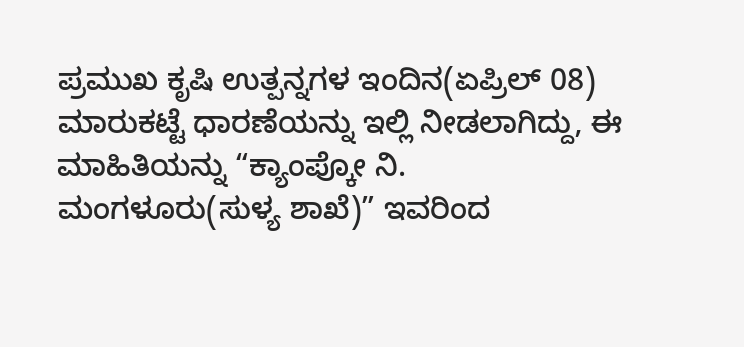ಪ್ರಮುಖ ಕೃಷಿ ಉತ್ಪನ್ನಗಳ ಇಂದಿನ(ಏಪ್ರಿಲ್ 08) ಮಾರುಕಟ್ಟೆ ಧಾರಣೆಯನ್ನು ಇಲ್ಲಿ ನೀಡಲಾಗಿದ್ದು, ಈ ಮಾಹಿತಿಯನ್ನು “ಕ್ಯಾಂಪ್ಕೋ ನಿ. ಮಂಗಳೂರು(ಸುಳ್ಯ ಶಾಖೆ)” ಇವರಿಂದ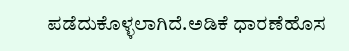ಪಡೆದುಕೊಳ್ಳಲಾಗಿದೆ.ಅಡಿಕೆ ಧಾರಣೆಹೊಸ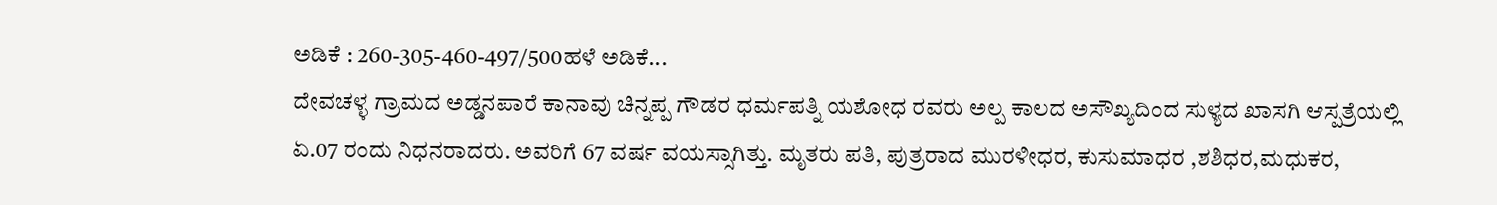ಅಡಿಕೆ : 260-305-460-497/500ಹಳೆ ಅಡಿಕೆ...
ದೇವಚಳ್ಳ ಗ್ರಾಮದ ಅಡ್ಡನಪಾರೆ ಕಾನಾವು ಚಿನ್ನಪ್ಪ ಗೌಡರ ಧರ್ಮಪತ್ನಿ ಯಶೋಧ ರವರು ಅಲ್ಪ ಕಾಲದ ಅಸೌಖ್ಯದಿಂದ ಸುಳ್ಯದ ಖಾಸಗಿ ಆಸ್ಪತ್ರೆಯಲ್ಲಿ ಏ.07 ರಂದು ನಿಧನರಾದರು. ಅವರಿಗೆ 67 ವರ್ಷ ವಯಸ್ಸಾಗಿತ್ತು. ಮೃತರು ಪತಿ, ಪುತ್ರರಾದ ಮುರಳೀಧರ, ಕುಸುಮಾಧರ ,ಶಶಿಧರ,ಮಧುಕರ,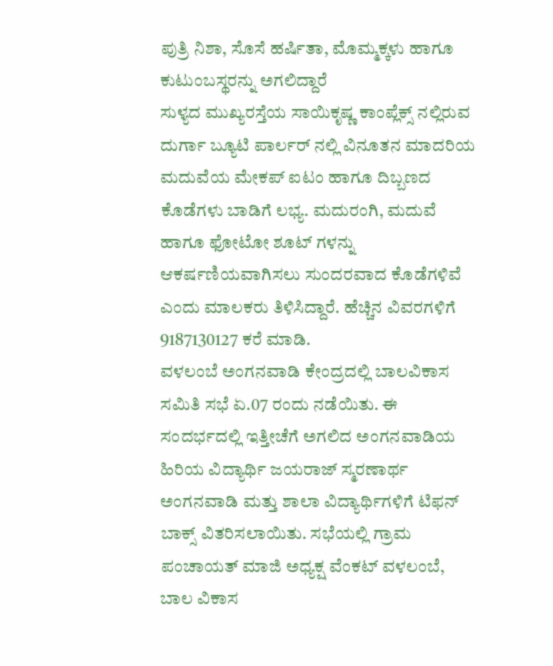ಪುತ್ರಿ ನಿಶಾ, ಸೊಸೆ ಹರ್ಷಿತಾ, ಮೊಮ್ಮಕ್ಕಳು ಹಾಗೂ ಕುಟುಂಬಸ್ಥರನ್ನು ಅಗಲಿದ್ದಾರೆ
ಸುಳ್ಯದ ಮುಖ್ಯರಸ್ತೆಯ ಸಾಯಿಕೃಷ್ಣ ಕಾಂಪ್ಲೆಕ್ಸ್ ನಲ್ಲಿರುವ ದುರ್ಗಾ ಬ್ಯೂಟಿ ಪಾರ್ಲರ್ ನಲ್ಲಿ ವಿನೂತನ ಮಾದರಿಯ ಮದುವೆಯ ಮೇಕಪ್ ಐಟಂ ಹಾಗೂ ದಿಬ್ಬಣದ ಕೊಡೆಗಳು ಬಾಡಿಗೆ ಲಭ್ಯ. ಮದುರಂಗಿ, ಮದುವೆ ಹಾಗೂ ಫೋಟೋ ಶೂಟ್ ಗಳನ್ನು ಆಕರ್ಷಣಿಯವಾಗಿಸಲು ಸುಂದರವಾದ ಕೊಡೆಗಳಿವೆ ಎಂದು ಮಾಲಕರು ತಿಳಿಸಿದ್ದಾರೆ. ಹೆಚ್ಚಿನ ವಿವರಗಳಿಗೆ 9187130127 ಕರೆ ಮಾಡಿ.
ವಳಲಂಬೆ ಅಂಗನವಾಡಿ ಕೇಂದ್ರದಲ್ಲಿ ಬಾಲವಿಕಾಸ ಸಮಿತಿ ಸಭೆ ಏ.07 ರಂದು ನಡೆಯಿತು. ಈ ಸಂದರ್ಭದಲ್ಲಿ ಇತ್ತೀಚೆಗೆ ಅಗಲಿದ ಅಂಗನವಾಡಿಯ ಹಿರಿಯ ವಿದ್ಯಾರ್ಥಿ ಜಯರಾಜ್ ಸ್ಮರಣಾರ್ಥ ಅಂಗನವಾಡಿ ಮತ್ತು ಶಾಲಾ ವಿದ್ಯಾರ್ಥಿಗಳಿಗೆ ಟಿಫನ್ ಬಾಕ್ಸ್ ವಿತರಿಸಲಾಯಿತು. ಸಭೆಯಲ್ಲಿ ಗ್ರಾಮ ಪಂಚಾಯತ್ ಮಾಜಿ ಅಧ್ಯಕ್ಷ ವೆಂಕಟ್ ವಳಲಂಬೆ, ಬಾಲ ವಿಕಾಸ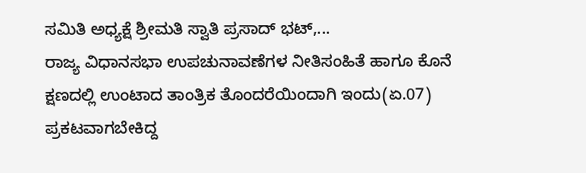ಸಮಿತಿ ಅಧ್ಯಕ್ಷೆ ಶ್ರೀಮತಿ ಸ್ವಾತಿ ಪ್ರಸಾದ್ ಭಟ್,...
ರಾಜ್ಯ ವಿಧಾನಸಭಾ ಉಪಚುನಾವಣೆಗಳ ನೀತಿಸಂಹಿತೆ ಹಾಗೂ ಕೊನೆ ಕ್ಷಣದಲ್ಲಿ ಉಂಟಾದ ತಾಂತ್ರಿಕ ತೊಂದರೆಯಿಂದಾಗಿ ಇಂದು(ಏ.07) ಪ್ರಕಟವಾಗಬೇಕಿದ್ದ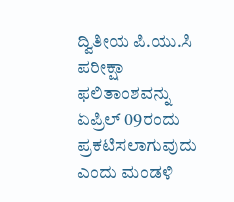ದ್ವಿತೀಯ ಪಿ.ಯು.ಸಿ ಪರೀಕ್ಷಾ ಫಲಿತಾಂಶವನ್ನು ಏಪ್ರಿಲ್ 09ರಂದು ಪ್ರಕಟಿಸಲಾಗುವುದು ಎಂದು ಮಂಡಳಿ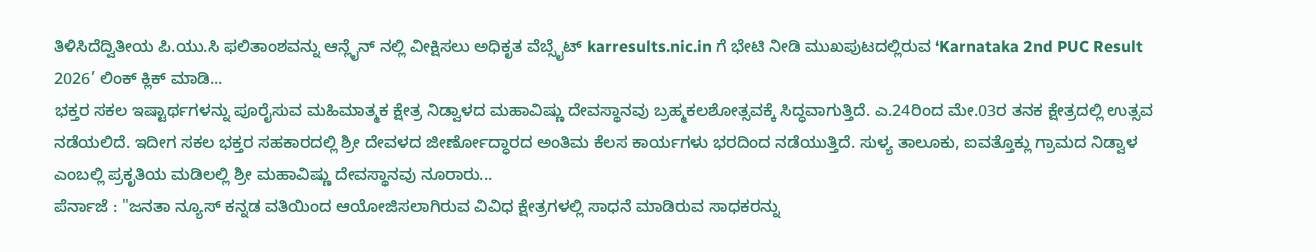ತಿಳಿಸಿದೆದ್ವಿತೀಯ ಪಿ.ಯು.ಸಿ ಫಲಿತಾಂಶವನ್ನು ಆನ್ಲೈನ್ ನಲ್ಲಿ ವೀಕ್ಷಿಸಲು ಅಧಿಕೃತ ವೆಬ್ಸೈಟ್ karresults.nic.in ಗೆ ಭೇಟಿ ನೀಡಿ ಮುಖಪುಟದಲ್ಲಿರುವ ‘Karnataka 2nd PUC Result 2026’ ಲಿಂಕ್ ಕ್ಲಿಕ್ ಮಾಡಿ...
ಭಕ್ತರ ಸಕಲ ಇಷ್ಟಾರ್ಥಗಳನ್ನು ಪೂರೈಸುವ ಮಹಿಮಾತ್ಮಕ ಕ್ಷೇತ್ರ ನಿಡ್ವಾಳದ ಮಹಾವಿಷ್ಣು ದೇವಸ್ಥಾನವು ಬ್ರಹ್ಮಕಲಶೋತ್ಸವಕ್ಕೆ ಸಿದ್ಧವಾಗುತ್ತಿದೆ. ಎ.24ರಿಂದ ಮೇ.03ರ ತನಕ ಕ್ಷೇತ್ರದಲ್ಲಿ ಉತ್ಸವ ನಡೆಯಲಿದೆ. ಇದೀಗ ಸಕಲ ಭಕ್ತರ ಸಹಕಾರದಲ್ಲಿ ಶ್ರೀ ದೇವಳದ ಜೀರ್ಣೋದ್ಧಾರದ ಅಂತಿಮ ಕೆಲಸ ಕಾರ್ಯಗಳು ಭರದಿಂದ ನಡೆಯುತ್ತಿದೆ. ಸುಳ್ಯ ತಾಲೂಕು, ಐವತ್ತೊಕ್ಲು ಗ್ರಾಮದ ನಿಡ್ವಾಳ ಎಂಬಲ್ಲಿ ಪ್ರಕೃತಿಯ ಮಡಿಲಲ್ಲಿ ಶ್ರೀ ಮಹಾವಿಷ್ಣು ದೇವಸ್ಥಾನವು ನೂರಾರು...
ಪೆರ್ನಾಜೆ : "ಜನತಾ ನ್ಯೂಸ್ ಕನ್ನಡ ವತಿಯಿಂದ ಆಯೋಜಿಸಲಾಗಿರುವ ವಿವಿಧ ಕ್ಷೇತ್ರಗಳಲ್ಲಿ ಸಾಧನೆ ಮಾಡಿರುವ ಸಾಧಕರನ್ನು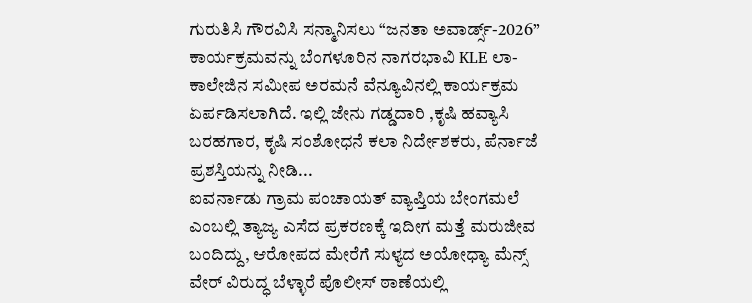ಗುರುತಿಸಿ ಗೌರವಿಸಿ ಸನ್ಮಾನಿಸಲು “ಜನತಾ ಅವಾರ್ಡ್ಸ್-2026” ಕಾರ್ಯಕ್ರಮವನ್ನು ಬೆಂಗಳೂರಿನ ನಾಗರಭಾವಿ KLE ಲಾ-ಕಾಲೇಜಿನ ಸಮೀಪ ಅರಮನೆ ವೆನ್ಯೂವಿನಲ್ಲಿ ಕಾರ್ಯಕ್ರಮ ಏರ್ಪಡಿಸಲಾಗಿದೆ. ಇಲ್ಲಿ ಜೇನು ಗಡ್ಡದಾರಿ ,ಕೃಷಿ ಹವ್ಯಾಸಿ ಬರಹಗಾರ, ಕೃಷಿ ಸಂಶೋಧನೆ ಕಲಾ ನಿರ್ದೇಶಕರು, ಪೆರ್ನಾಜೆ ಪ್ರಶಸ್ತಿಯನ್ನು ನೀಡಿ...
ಐವರ್ನಾಡು ಗ್ರಾಮ ಪಂಚಾಯತ್ ವ್ಯಾಪ್ತಿಯ ಬೇಂಗಮಲೆ ಎಂಬಲ್ಲಿ ತ್ಯಾಜ್ಯ ಎಸೆದ ಪ್ರಕರಣಕ್ಕೆ ಇದೀಗ ಮತ್ತೆ ಮರುಜೀವ ಬಂದಿದ್ದು, ಆರೋಪದ ಮೇರೆಗೆ ಸುಳ್ಯದ ಅಯೋಧ್ಯಾ ಮೆನ್ಸ್ ವೇರ್ ವಿರುದ್ಧ ಬೆಳ್ಳಾರೆ ಪೊಲೀಸ್ ಠಾಣೆಯಲ್ಲಿ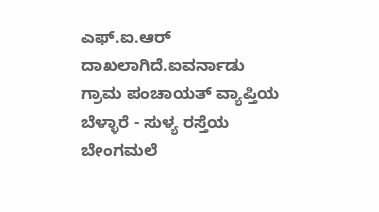ಎಫ್.ಐ.ಆರ್ ದಾಖಲಾಗಿದೆ.ಐವರ್ನಾಡು ಗ್ರಾಮ ಪಂಚಾಯತ್ ವ್ಯಾಪ್ತಿಯ ಬೆಳ್ಳಾರೆ - ಸುಳ್ಯ ರಸ್ತೆಯ ಬೇಂಗಮಲೆ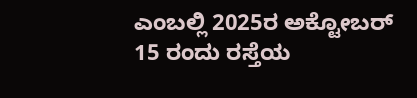ಎಂಬಲ್ಲಿ 2025ರ ಅಕ್ಟೋಬರ್ 15 ರಂದು ರಸ್ತೆಯ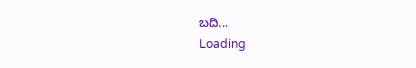ಬದಿ...
Loading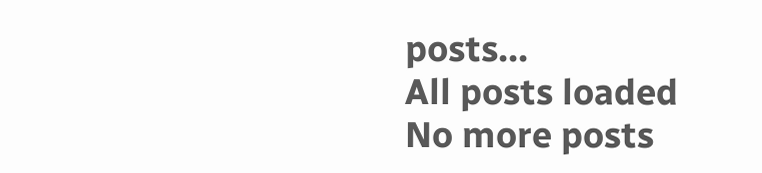posts...
All posts loaded
No more posts